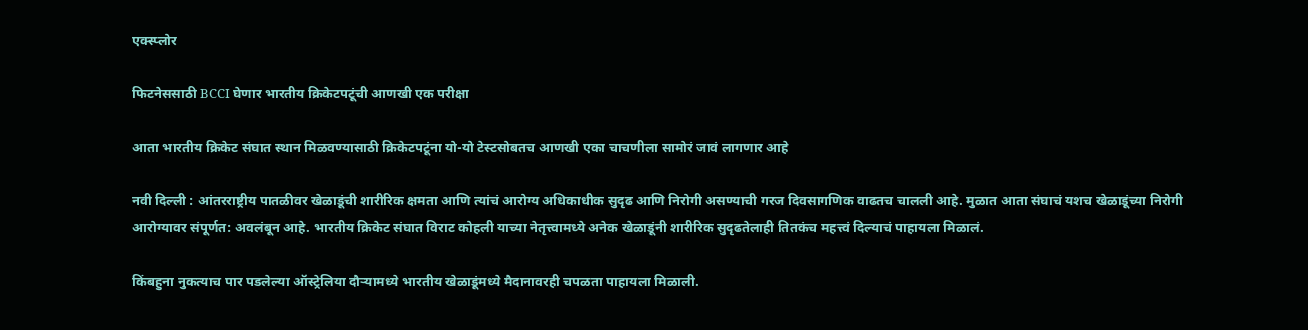एक्स्प्लोर

फिटनेससाठी BCCI घेणार भारतीय क्रिकेटपटूंची आणखी एक परीक्षा

आता भारतीय क्रिकेट संघात स्थान मिळवण्यासाठी क्रिकेटपटूंना यो-यो टेस्टसोबतच आणखी एका चाचणीला सामोरं जावं लागणार आहे

नवी दिल्ली : आंतरराष्ट्रीय पातळीवर खेळाडूंची शारीरिक क्षमता आणि त्यांचं आरोग्य अधिकाधीक सुदृढ आणि निरोगी असण्याची गरज दिवसागणिक वाढतच चालली आहे. मुळात आता संघाचं यशच खेळाडूंच्या निरोगी आरोग्यावर संपूर्णत: अवलंबून आहे. भारतीय क्रिकेट संघात विराट कोहली याच्या नेतृत्त्वामध्ये अनेक खेळाडूंनी शारीरिक सुदृढतेलाही तितकंच महत्त्वं दिल्याचं पाहायला मिळालं.

किंबहुना नुकत्याच पार पडलेल्या ऑस्ट्रेलिया दौऱ्यामध्ये भारतीय खेळाडूंमध्ये मैदानावरही चपळता पाहायला मिळाली.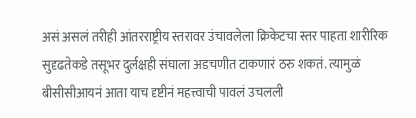असं असलं तरीही आंतरराष्ट्रीय स्तरावर उंचावलेला क्रिकेटचा स्तर पाहता शारीरिक सुदृढतेकडे तसूभर दुर्लक्षही संघाला अडचणीत टाकणारं ठरु शकतं. त्यामुळं बीसीसीआयनं आता याच दृष्टीनं महत्त्वाची पावलं उचलली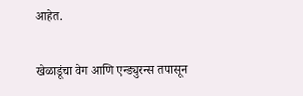आहेत.

खेळाडूंचा वेग आणि एन्ड्युरन्स तपासून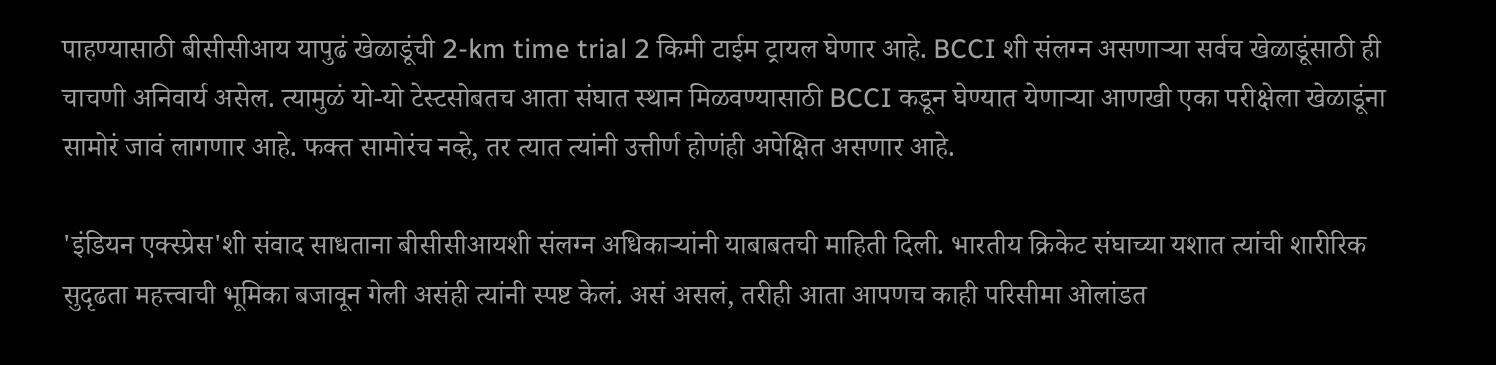पाहण्यासाठी बीसीसीआय यापुढं खेळाडूंची 2-km time trial 2 किमी टाईम ट्रायल घेणार आहे. BCCI शी संलग्न असणाऱ्या सर्वच खेळाडूंसाठी ही चाचणी अनिवार्य असेल. त्यामुळं यो-यो टेस्टसोबतच आता संघात स्थान मिळवण्यासाठी BCCI कडून घेण्यात येणाऱ्या आणखी एका परीक्षेला खेळाडूंना सामोरं जावं लागणार आहे. फक्त सामोरंच नव्हे, तर त्यात त्यांनी उत्तीर्ण होणंही अपेक्षित असणार आहे.

'इंडियन एक्स्प्रेस'शी संवाद साधताना बीसीसीआयशी संलग्न अधिकाऱ्यांनी याबाबतची माहिती दिली. भारतीय क्रिकेट संघाच्या यशात त्यांची शारीरिक सुदृढता महत्त्वाची भूमिका बजावून गेली असंही त्यांनी स्पष्ट केलं. असं असलं, तरीही आता आपणच काही परिसीमा ओलांडत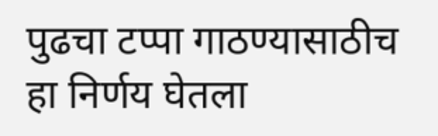पुढचा टप्पा गाठण्यासाठीच हा निर्णय घेतला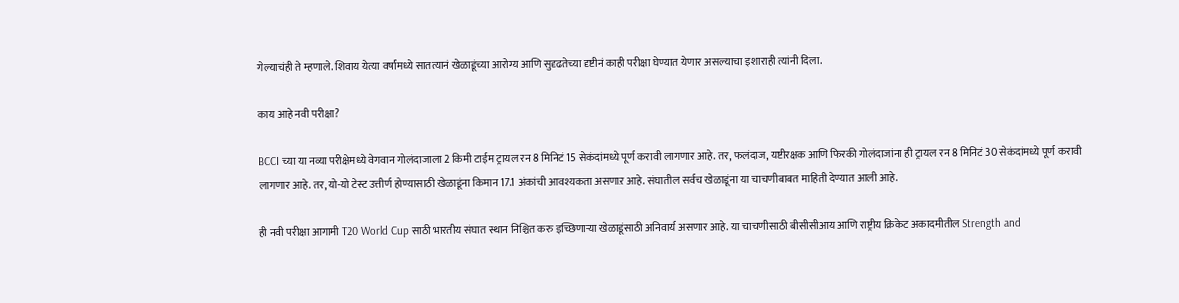गेल्याचंही ते म्हणाले. शिवाय येत्या वर्षांमध्ये सातत्यानं खेळाडूंच्या आरोग्य आणि सुदृढतेच्या दृष्टीनं काही परीक्षा घेण्यात येणार असल्याचा इशाराही त्यांनी दिला.

काय आहे नवी परीक्षा?

BCCI च्या या नव्या परीक्षेमध्ये वेगवान गोलंदाजाला 2 किमी टाईम ट्रायल रन 8 मिनिटं 15 सेकंदांमध्ये पूर्ण करावी लागणार आहे. तर, फलंदाज, यष्टीरक्षक आणि फिरकी गोलंदाजांना ही ट्रायल रन 8 मिनिटं 30 सेकंदांमध्ये पूर्ण करावी लागणार आहे. तर, यो-यो टेस्ट उत्तीर्ण होण्यासाठी खेळाडूंना किमान 17.1 अंकांची आवश्यकता असणाऱ आहे. संघातील सर्वच खेळाडूंना या चाचणीबाबत माहिती देण्यात आली आहे.

ही नवी परीक्षा आगामी T20 World Cup साठी भारतीय संघात स्थान निश्चित करु इच्छिणाऱ्या खेळाडूंसाठी अनिवार्य असणार आहे. या चाचणीसाठी बीसीसीआय आणि राष्ट्रीय क्रिकेट अकादमीतील Strength and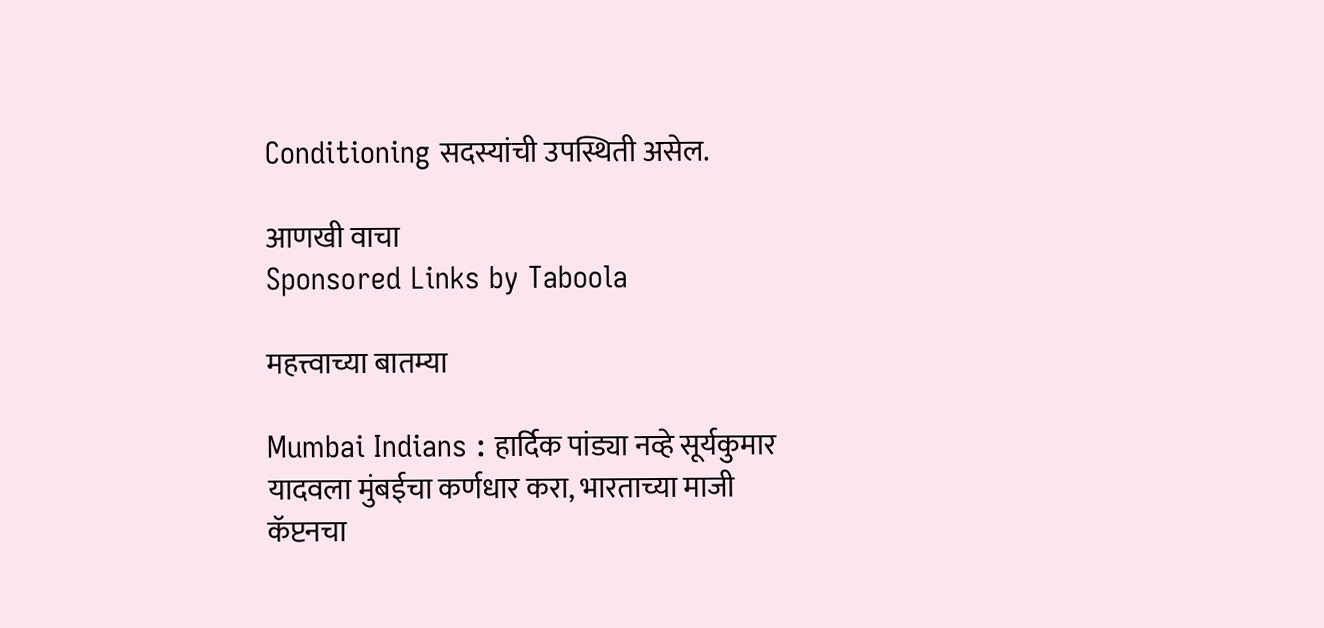Conditioning सदस्यांची उपस्थिती असेल.

आणखी वाचा
Sponsored Links by Taboola

महत्त्वाच्या बातम्या

Mumbai Indians : हार्दिक पांड्या नव्हे सूर्यकुमार यादवला मुंबईचा कर्णधार करा, भारताच्या माजी कॅप्टनचा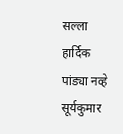सल्ला
हार्दिक पांड्या नव्हे सूर्यकुमार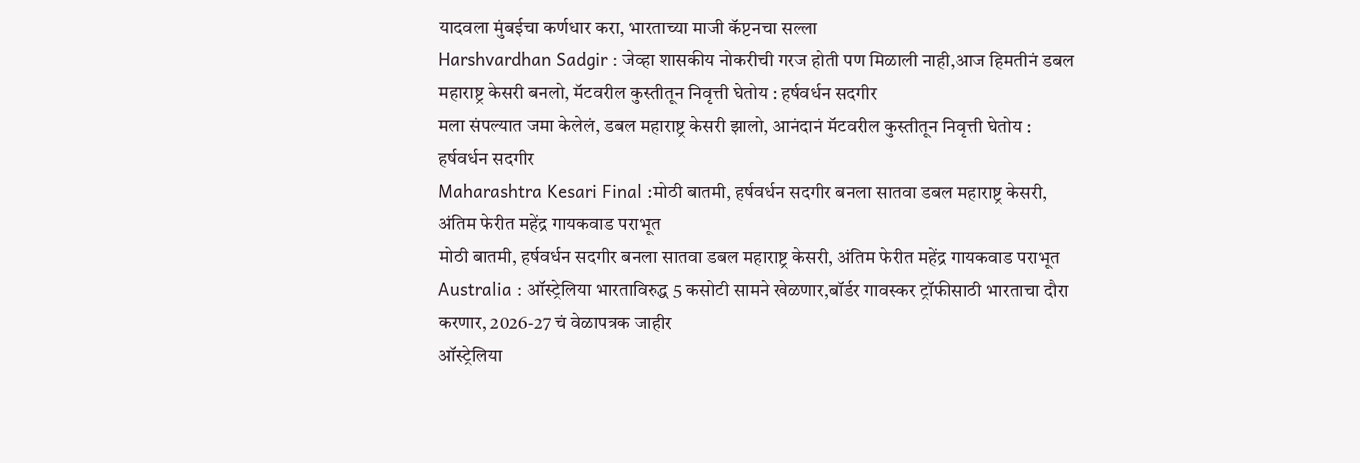यादवला मुंबईचा कर्णधार करा, भारताच्या माजी कॅप्टनचा सल्ला
Harshvardhan Sadgir : जेव्हा शासकीय नोकरीची गरज होती पण मिळाली नाही,आज हिमतीनं डबल महाराष्ट्र केसरी बनलो, मॅटवरील कुस्तीतून निवृत्ती घेतोय : हर्षवर्धन सदगीर
मला संपल्यात जमा केलेलं, डबल महाराष्ट्र केसरी झालो, आनंदानं मॅटवरील कुस्तीतून निवृत्ती घेतोय : हर्षवर्धन सदगीर
Maharashtra Kesari Final :मोठी बातमी, हर्षवर्धन सदगीर बनला सातवा डबल महाराष्ट्र केसरी, अंतिम फेरीत महेंद्र गायकवाड पराभूत
मोठी बातमी, हर्षवर्धन सदगीर बनला सातवा डबल महाराष्ट्र केसरी, अंतिम फेरीत महेंद्र गायकवाड पराभूत
Australia : ऑस्ट्रेलिया भारताविरुद्ध 5 कसोटी सामने खेळणार,बॉर्डर गावस्कर ट्रॉफीसाठी भारताचा दौरा करणार, 2026-27 चं वेळापत्रक जाहीर
ऑस्ट्रेलिया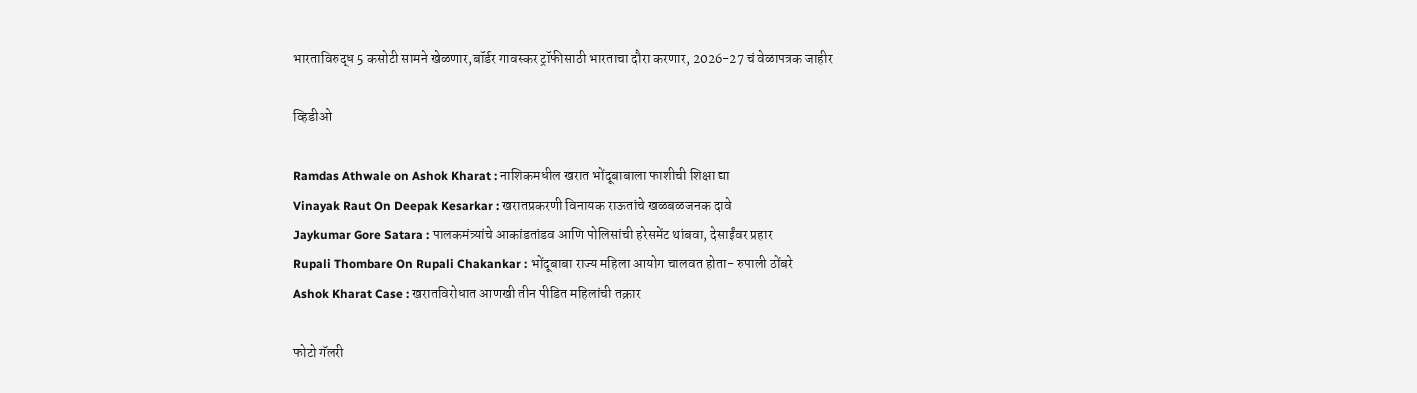भारताविरुद्ध 5 कसोटी सामने खेळणार,बॉर्डर गावस्कर ट्रॉफीसाठी भारताचा दौरा करणार, 2026-27 चं वेळापत्रक जाहीर

व्हिडीओ

Ramdas Athwale on Ashok Kharat : नाशिकमधील खरात भोंदूबाबाला फाशीची शिक्षा द्या
Vinayak Raut On Deepak Kesarkar : खरातप्रकरणी विनायक राऊतांचे खळबळजनक दावे
Jaykumar Gore Satara : पालकमंत्र्यांचे आकांडतांडव आणि पोलिसांची हरेसमेंट थांबवा, देसाईंवर प्रहार
Rupali Thombare On Rupali Chakankar : भोंदूबाबा राज्य महिला आयोग चालवत होता- रुपाली ठोंबरे
Ashok Kharat Case : खरातविरोधात आणखी तीन पीडित महिलांची तक्रार

फोटो गॅलरी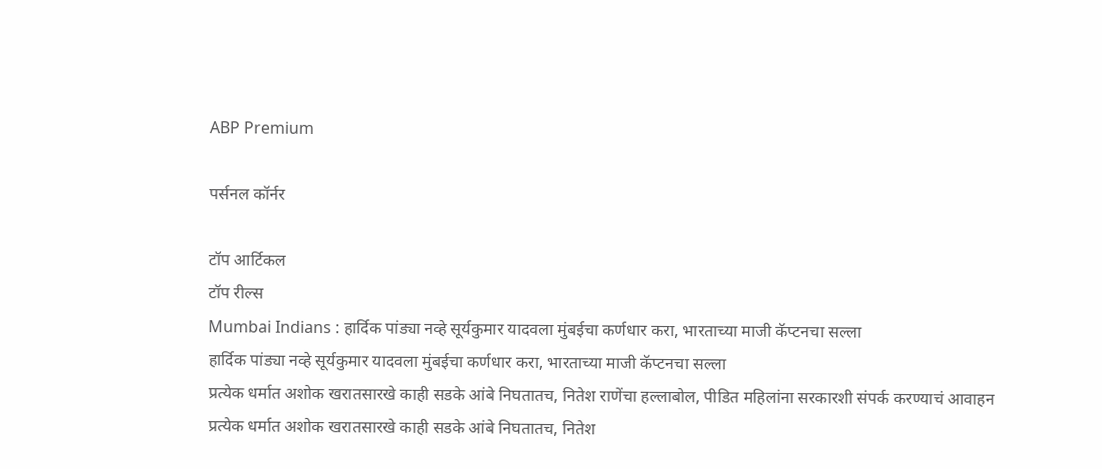ABP Premium

पर्सनल कॉर्नर

टॉप आर्टिकल
टॉप रील्स
Mumbai Indians : हार्दिक पांड्या नव्हे सूर्यकुमार यादवला मुंबईचा कर्णधार करा, भारताच्या माजी कॅप्टनचा सल्ला
हार्दिक पांड्या नव्हे सूर्यकुमार यादवला मुंबईचा कर्णधार करा, भारताच्या माजी कॅप्टनचा सल्ला
प्रत्येक धर्मात अशोक खरातसारखे काही सडके आंबे निघतातच, नितेश राणेंचा हल्लाबोल, पीडित महिलांना सरकारशी संपर्क करण्याचं आवाहन
प्रत्येक धर्मात अशोक खरातसारखे काही सडके आंबे निघतातच, नितेश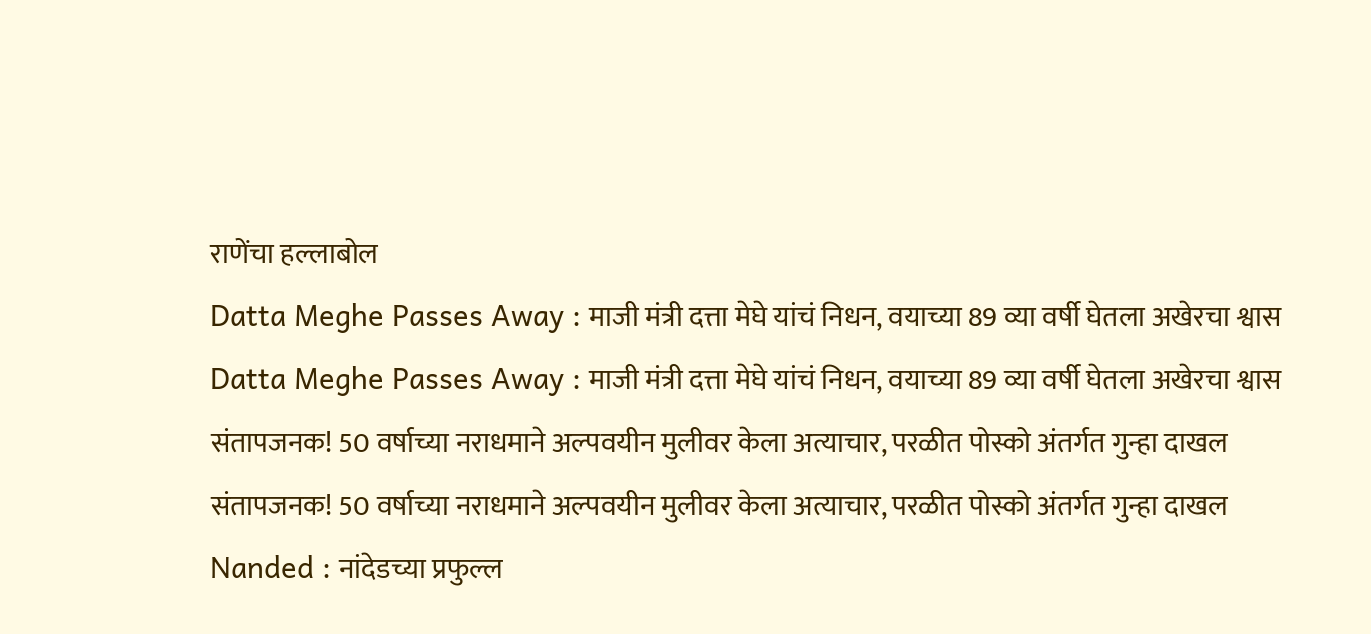राणेंचा हल्लाबोल
Datta Meghe Passes Away : माजी मंत्री दत्ता मेघे यांचं निधन, वयाच्या 89 व्या वर्षी घेतला अखेरचा श्वास
Datta Meghe Passes Away : माजी मंत्री दत्ता मेघे यांचं निधन, वयाच्या 89 व्या वर्षी घेतला अखेरचा श्वास
संतापजनक! 50 वर्षाच्या नराधमाने अल्पवयीन मुलीवर केला अत्याचार, परळीत पोस्को अंतर्गत गुन्हा दाखल
संतापजनक! 50 वर्षाच्या नराधमाने अल्पवयीन मुलीवर केला अत्याचार, परळीत पोस्को अंतर्गत गुन्हा दाखल
Nanded : नांदेडच्या प्रफुल्ल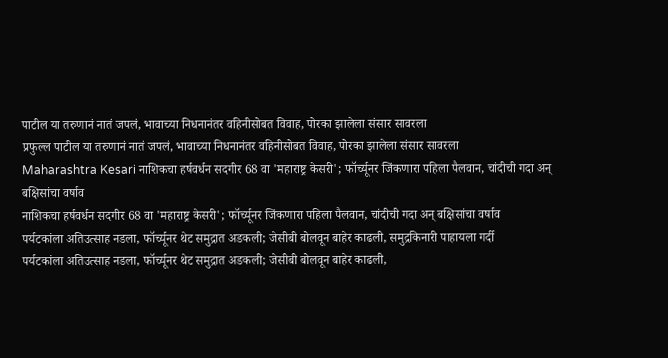पाटील या तरुणानं नातं जपलं, भावाच्या निधनानंतर वहिनीसोबत विवाह, पोरका झालेला संसार सावरला
प्रफुल्ल पाटील या तरुणानं नातं जपलं, भावाच्या निधनानंतर वहिनीसोबत विवाह, पोरका झालेला संसार सावरला
Maharashtra Kesari नाशिकचा हर्षवर्धन सदगीर 68 वा 'महाराष्ट्र केसरी'; फॉर्च्यूनर जिंकणारा पहिला पैलवान, चांदीची गदा अन् बक्षिसांचा वर्षाव
नाशिकचा हर्षवर्धन सदगीर 68 वा 'महाराष्ट्र केसरी'; फॉर्च्यूनर जिंकणारा पहिला पैलवान, चांदीची गदा अन् बक्षिसांचा वर्षाव
पर्यटकांला अतिउत्साह नडला, फॉर्च्यूनर थेट समुद्रात अडकली; जेसीबी बोलवून बाहेर काढली, समुद्रकिनारी पाहायला गर्दी
पर्यटकांला अतिउत्साह नडला, फॉर्च्यूनर थेट समुद्रात अडकली; जेसीबी बोलवून बाहेर काढली,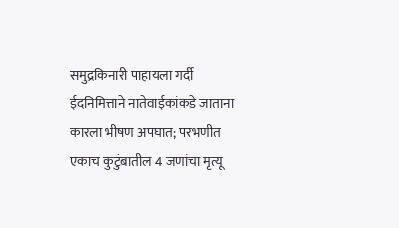समुद्रकिनारी पाहायला गर्दी
ईदनिमित्ताने नातेवाईकांकडे जाताना कारला भीषण अपघात; परभणीत एकाच कुटुंबातील 4 जणांचा मृत्यू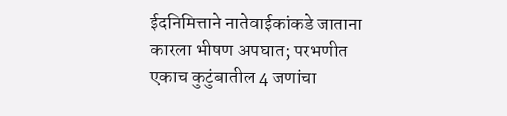ईदनिमित्ताने नातेवाईकांकडे जाताना कारला भीषण अपघात; परभणीत एकाच कुटुंबातील 4 जणांचा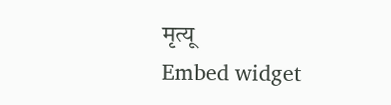मृत्यू
Embed widget